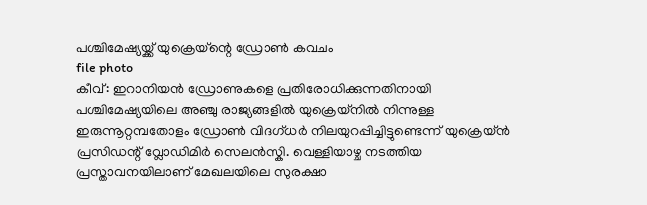പശ്ചിമേഷ്യയ്ക്ക് യുക്രെയ്ന്റെ ഡ്രോൺ കവചം
file photo
കീവ്: ഇറാനിയൻ ഡ്രോണുകളെ പ്രതിരോധിക്കുന്നതിനായി പശ്ചിമേഷ്യയിലെ അഞ്ചു രാജ്യങ്ങളിൽ യുക്രെയ്നിൽ നിന്നുള്ള ഇരുന്നൂറ്റമ്പതോളം ഡ്രോൺ വിദഗ്ധർ നിലയുറപ്പിച്ചിട്ടുണ്ടെന്ന് യുക്രെയ്ൻ പ്രസിഡന്റ് വ്ലോഡിമിർ സെലൻസ്കി. വെള്ളിയാഴ്ച നടത്തിയ പ്രസ്താവനയിലാണ് മേഖലയിലെ സുരക്ഷാ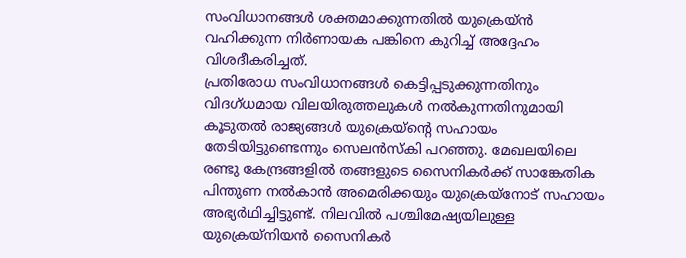സംവിധാനങ്ങൾ ശക്തമാക്കുന്നതിൽ യുക്രെയ്ൻ വഹിക്കുന്ന നിർണായക പങ്കിനെ കുറിച്ച് അദ്ദേഹം വിശദീകരിച്ചത്.
പ്രതിരോധ സംവിധാനങ്ങൾ കെട്ടിപ്പടുക്കുന്നതിനും വിദഗ്ധമായ വിലയിരുത്തലുകൾ നൽകുന്നതിനുമായി കൂടുതൽ രാജ്യങ്ങൾ യുക്രെയ്ന്റെ സഹായം തേടിയിട്ടുണ്ടെന്നും സെലൻസ്കി പറഞ്ഞു. മേഖലയിലെ രണ്ടു കേന്ദ്രങ്ങളിൽ തങ്ങളുടെ സൈനികർക്ക് സാങ്കേതിക പിന്തുണ നൽകാൻ അമെരിക്കയും യുക്രെയ്നോട് സഹായം അഭ്യർഥിച്ചിട്ടുണ്ട്. നിലവിൽ പശ്ചിമേഷ്യയിലുള്ള യുക്രെയ്നിയൻ സൈനികർ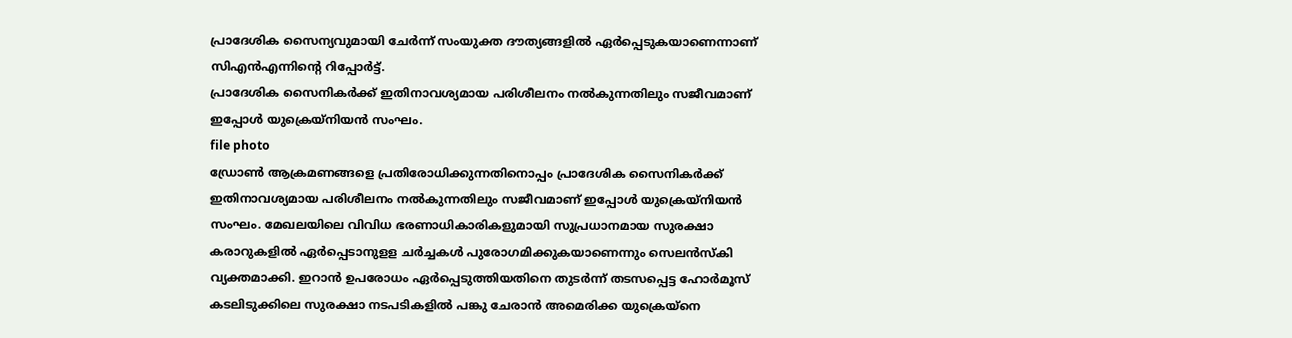പ്രാദേശിക സൈന്യവുമായി ചേർന്ന് സംയുക്ത ദൗത്യങ്ങളിൽ ഏർപ്പെടുകയാണെന്നാണ് സിഎൻഎന്നിന്റെ റിപ്പോർട്ട്.
പ്രാദേശിക സൈനികർക്ക് ഇതിനാവശ്യമായ പരിശീലനം നൽകുന്നതിലും സജീവമാണ് ഇപ്പോൾ യുക്രെയ്നിയൻ സംഘം.
file photo
ഡ്രോൺ ആക്രമണങ്ങളെ പ്രതിരോധിക്കുന്നതിനൊപ്പം പ്രാദേശിക സൈനികർക്ക് ഇതിനാവശ്യമായ പരിശീലനം നൽകുന്നതിലും സജീവമാണ് ഇപ്പോൾ യുക്രെയ്നിയൻ സംഘം. മേഖലയിലെ വിവിധ ഭരണാധികാരികളുമായി സുപ്രധാനമായ സുരക്ഷാ കരാറുകളിൽ ഏർപ്പെടാനുളള ചർച്ചകൾ പുരോഗമിക്കുകയാണെന്നും സെലൻസ്കി വ്യക്തമാക്കി. ഇറാൻ ഉപരോധം ഏർപ്പെടുത്തിയതിനെ തുടർന്ന് തടസപ്പെട്ട ഹോർമൂസ് കടലിടുക്കിലെ സുരക്ഷാ നടപടികളിൽ പങ്കു ചേരാൻ അമെരിക്ക യുക്രെയ്നെ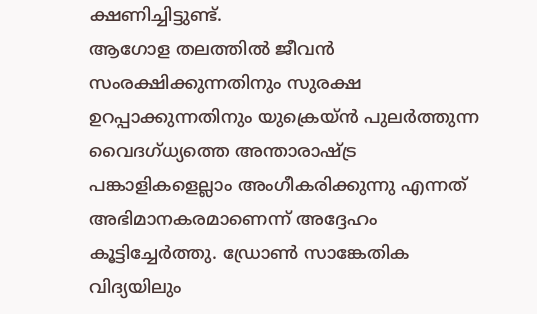ക്ഷണിച്ചിട്ടുണ്ട്.
ആഗോള തലത്തിൽ ജീവൻ സംരക്ഷിക്കുന്നതിനും സുരക്ഷ ഉറപ്പാക്കുന്നതിനും യുക്രെയ്ൻ പുലർത്തുന്ന വൈദഗ്ധ്യത്തെ അന്താരാഷ്ട്ര പങ്കാളികളെല്ലാം അംഗീകരിക്കുന്നു എന്നത് അഭിമാനകരമാണെന്ന് അദ്ദേഹം കൂട്ടിച്ചേർത്തു. ഡ്രോൺ സാങ്കേതിക വിദ്യയിലും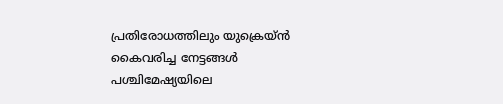പ്രതിരോധത്തിലും യുക്രെയ്ൻ കൈവരിച്ച നേട്ടങ്ങൾ പശ്ചിമേഷ്യയിലെ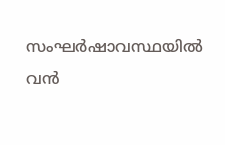സംഘർഷാവസ്ഥയിൽ വൻ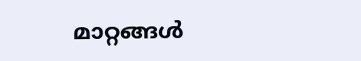മാറ്റങ്ങൾ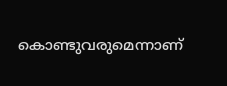കൊണ്ടുവരുമെന്നാണ്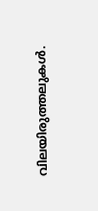വിലയിരുത്തലുകൾ.